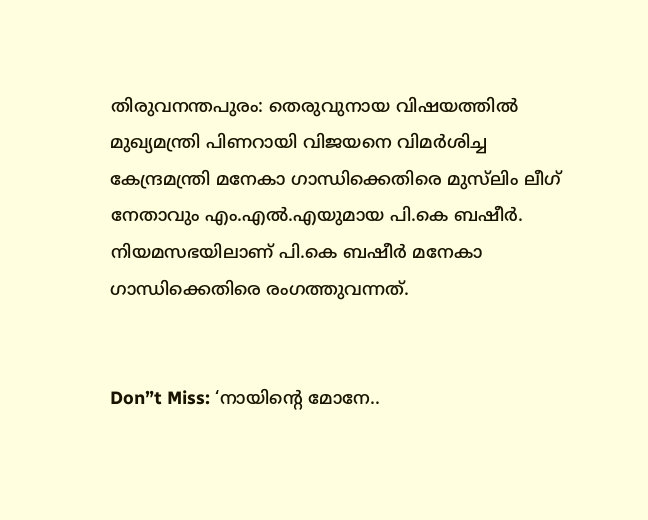തിരുവനന്തപുരം: തെരുവുനായ വിഷയത്തില്‍ മുഖ്യമന്ത്രി പിണറായി വിജയനെ വിമര്‍ശിച്ച കേന്ദ്രമന്ത്രി മനേകാ ഗാന്ധിക്കെതിരെ മുസ്‌ലിം ലീഗ് നേതാവും എം.എല്‍.എയുമായ പി.കെ ബഷീര്‍. നിയമസഭയിലാണ് പി.കെ ബഷീര്‍ മനേകാ ഗാന്ധിക്കെതിരെ രംഗത്തുവന്നത്.


Don”t Miss: ‘നായിന്റെ മോനേ..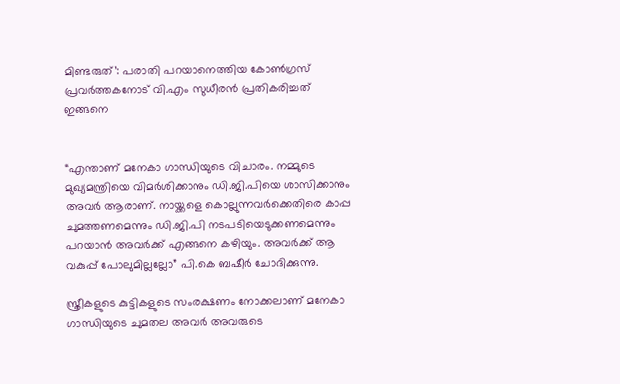മിണ്ടരുത്’: പരാതി പറയാനെത്തിയ കോണ്‍ഗ്രസ് പ്രവര്‍ത്തകനോട് വി.എം സുധീരന്‍ പ്രതികരിച്ചത് ഇങ്ങനെ


“എന്താണ് മനേകാ ഗാന്ധിയുടെ വിചാരം. നമ്മുടെ മുഖ്യമന്ത്രിയെ വിമര്‍ശിക്കാനും ഡി.ജി.പിയെ ശാസിക്കാനും അവര്‍ ആരാണ്. നായ്ക്കളെ കൊല്ലുന്നവര്‍ക്കെതിരെ കാപ്പ ചുമത്തണമെന്നും ഡി.ജി.പി നടപടിയെടുക്കണമെന്നും പറയാന്‍ അവര്‍ക്ക് എങ്ങനെ കഴിയും. അവര്‍ക്ക് ആ വകുപ്പ് പോലുമില്ലല്ലോ” പി.കെ ബഷീര്‍ ചോദിക്കുന്നു.

സ്ത്രീകളുടെ കുട്ടികളുടെ സംരക്ഷണം നോക്കലാണ് മനേകാ ഗാന്ധിയുടെ ചുമതല അവര്‍ അവരുടെ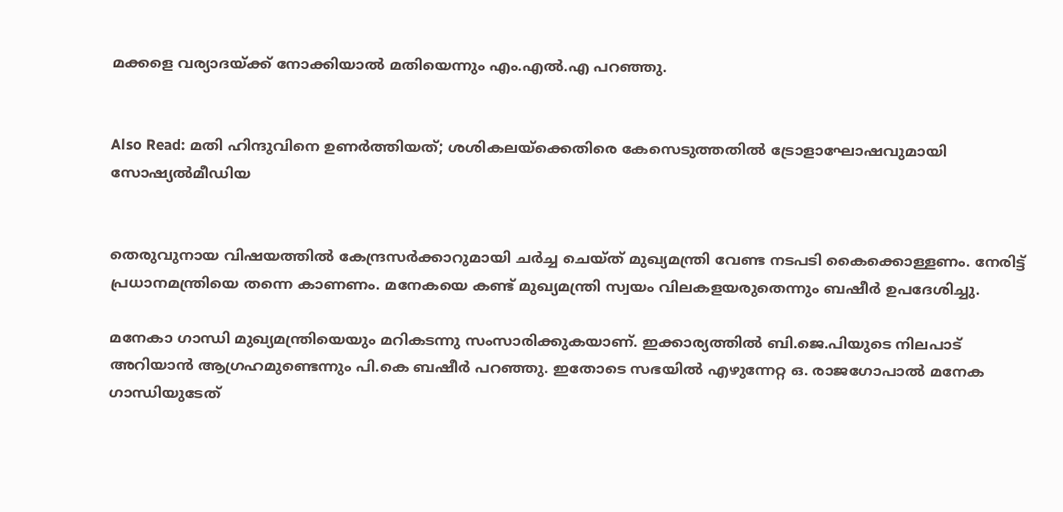മക്കളെ വര്യാദയ്ക്ക് നോക്കിയാല്‍ മതിയെന്നും എം.എല്‍.എ പറഞ്ഞു.


Also Read: മതി ഹിന്ദുവിനെ ഉണര്‍ത്തിയത്; ശശികലയ്‌ക്കെതിരെ കേസെടുത്തതില്‍ ട്രോളാഘോഷവുമായി സോഷ്യല്‍മീഡിയ


തെരുവുനായ വിഷയത്തില്‍ കേന്ദ്രസര്‍ക്കാറുമായി ചര്‍ച്ച ചെയ്ത് മുഖ്യമന്ത്രി വേണ്ട നടപടി കൈക്കൊള്ളണം. നേരിട്ട് പ്രധാനമന്ത്രിയെ തന്നെ കാണണം. മനേകയെ കണ്ട് മുഖ്യമന്ത്രി സ്വയം വിലകളയരുതെന്നും ബഷീര്‍ ഉപദേശിച്ചു.

മനേകാ ഗാന്ധി മുഖ്യമന്ത്രിയെയും മറികടന്നു സംസാരിക്കുകയാണ്. ഇക്കാര്യത്തില്‍ ബി.ജെ.പിയുടെ നിലപാട് അറിയാന്‍ ആഗ്രഹമുണ്ടെന്നും പി.കെ ബഷീര്‍ പറഞ്ഞു. ഇതോടെ സഭയില്‍ എഴുന്നേറ്റ ഒ. രാജഗോപാല്‍ മനേക ഗാന്ധിയുടേത്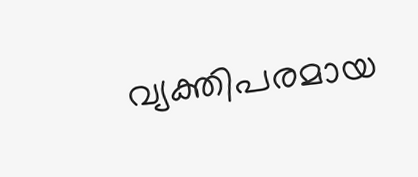വ്യക്തിപരമായ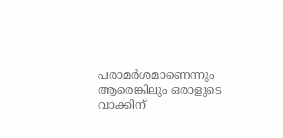പരാമര്‍ശമാണെന്നും ആരെങ്കിലും ഒരാളുടെ വാക്കിന്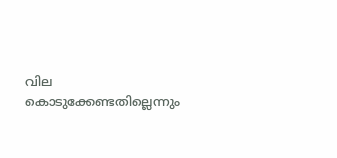വില കൊടുക്കേണ്ടതില്ലെന്നും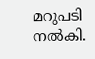മറുപടി നല്‍കി.